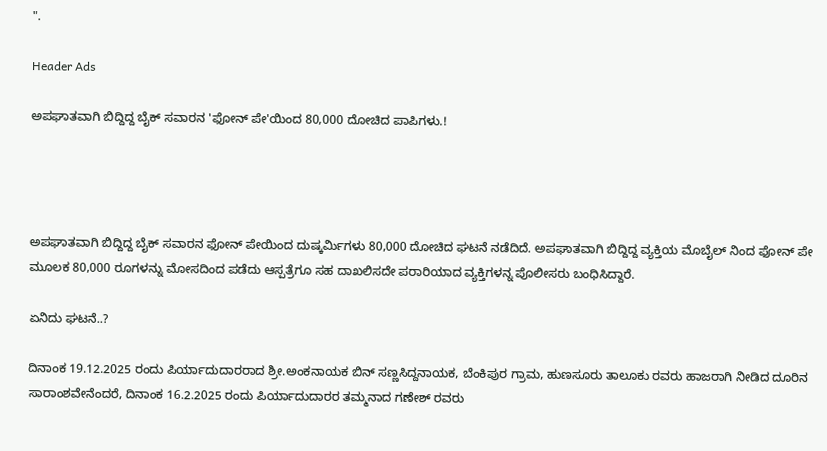".

Header Ads

ಅಪಘಾತವಾಗಿ ಬಿದ್ದಿದ್ದ ಬೈಕ್ ಸವಾರನ 'ಫೋನ್ ಪೇ'ಯಿಂದ 80,000 ದೋಚಿದ ಪಾಪಿಗಳು.!




ಅಪಘಾತವಾಗಿ ಬಿದ್ದಿದ್ದ ಬೈಕ್ ಸವಾರನ ಫೋನ್ ಪೇಯಿಂದ ದುಷ್ಕರ್ಮಿಗಳು 80,000 ದೋಚಿದ ಘಟನೆ ನಡೆದಿದೆ. ಅಪಘಾತವಾಗಿ ಬಿದ್ದಿದ್ದ ವ್ಯಕ್ತಿಯ ಮೊಬೈಲ್ ನಿಂದ ಫೋನ್ ಪೇ ಮೂಲಕ 80,000 ರೂಗಳನ್ನು ಮೋಸದಿಂದ ಪಡೆದು ಆಸ್ಪತ್ರೆಗೂ ಸಹ ದಾಖಲಿಸದೇ ಪರಾರಿಯಾದ ವ್ಯಕ್ತಿಗಳನ್ನ ಪೊಲೀಸರು ಬಂಧಿಸಿದ್ದಾರೆ.

ಏನಿದು ಘಟನೆ..?

ದಿನಾಂಕ 19.12.2025 ರಂದು ಪಿರ್ಯಾದುದಾರರಾದ ಶ್ರೀ.ಅಂಕನಾಯಕ ಬಿನ್ ಸಣ್ಣಸಿದ್ದನಾಯಕ, ಬೆಂಕಿಪುರ ಗ್ರಾಮ, ಹುಣಸೂರು ತಾಲೂಕು ರವರು ಹಾಜರಾಗಿ ನೀಡಿದ ದೂರಿನ ಸಾರಾಂಶವೇನೆಂದರೆ, ದಿನಾಂಕ 16.2.2025 ರಂದು ಪಿರ್ಯಾದುದಾರರ ತಮ್ಮನಾದ ಗಣೇಶ್ ರವರು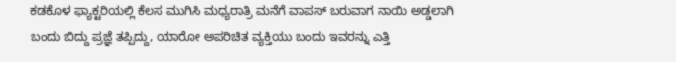ಕಡಕೊಳ ಫ್ಯಾಕ್ಟರಿಯಲ್ಲಿ ಕೆಲಸ ಮುಗಿಸಿ ಮಧ್ಯರಾತ್ರಿ ಮನೆಗೆ ವಾಪಸ್ ಬರುವಾಗ ನಾಯಿ ಅಡ್ಡಲಾಗಿ ಬಂದು ಬಿದ್ದು ಪ್ರಜ್ಞೆ ತಪ್ಪಿದ್ದು, ಯಾರೋ ಅಪರಿಚಿತ ವ್ಯಕ್ತಿಯು ಬಂದು ಇವರನ್ನು ಎತ್ತಿ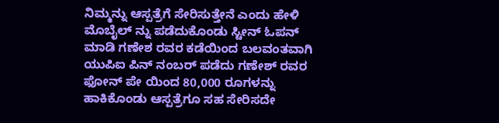ನಿಮ್ಮನ್ನು ಆಸ್ಪತ್ರೆಗೆ ಸೇರಿಸುತ್ತೇನೆ ಎಂದು ಹೇಳಿ ಮೊಬೈಲ್ ನ್ನು ಪಡೆದುಕೊಂಡು ಸ್ಟೀನ್ ಓಪನ್ ಮಾಡಿ ಗಣೇಶ ರವರ ಕಡೆಯಿಂದ ಬಲವಂತವಾಗಿ ಯುಪಿಐ ಪಿನ್ ನಂಬರ್ ಪಡೆದು ಗಣೇಶ್ ರವರ ಫೋನ್ ಪೇ ಯಿಂದ 80,000 ರೂಗಳನ್ನು ಹಾಕಿಕೊಂಡು ಆಸ್ಪತ್ರೆಗೂ ಸಹ ಸೇರಿಸದೇ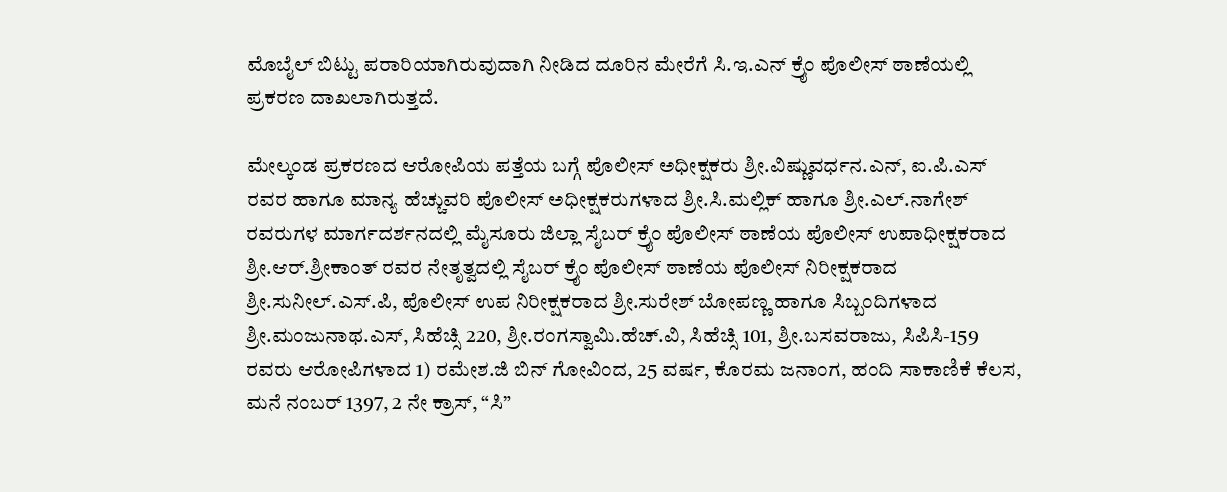ಮೊಬೈಲ್ ಬಿಟ್ಟು ಪರಾರಿಯಾಗಿರುವುದಾಗಿ ನೀಡಿದ ದೂರಿನ ಮೇರೆಗೆ ಸಿ.ಇ.ಎನ್ ಕ್ರೈಂ ಪೊಲೀಸ್ ಠಾಣೆಯಲ್ಲಿ ಪ್ರಕರಣ ದಾಖಲಾಗಿರುತ್ತದೆ.

ಮೇಲ್ಕಂಡ ಪ್ರಕರಣದ ಆರೋಪಿಯ ಪತ್ತೆಯ ಬಗ್ಗೆ ಪೊಲೀಸ್ ಅಧೀಕ್ಷಕರು ಶ್ರೀ.ವಿಷ್ಣುವರ್ಧನ.ಎನ್, ಐ.ಪಿ.ಎಸ್ ರವರ ಹಾಗೂ ಮಾನ್ಯ ಹೆಚ್ಚುವರಿ ಪೊಲೀಸ್ ಅಧೀಕ್ಷಕರುಗಳಾದ ಶ್ರೀ.ಸಿ.ಮಲ್ಲಿಕ್ ಹಾಗೂ ಶ್ರೀ.ಎಲ್.ನಾಗೇಶ್ ರವರುಗಳ ಮಾರ್ಗದರ್ಶನದಲ್ಲಿ ಮೈಸೂರು ಜಿಲ್ಲಾ ಸೈಬರ್ ಕ್ರೈಂ ಪೊಲೀಸ್ ಠಾಣೆಯ ಪೊಲೀಸ್ ಉಪಾಧೀಕ್ಷಕರಾದ ಶ್ರೀ.ಆರ್.ಶ್ರೀಕಾಂತ್ ರವರ ನೇತೃತ್ವದಲ್ಲಿ ಸೈಬರ್ ಕ್ರೈಂ ಪೊಲೀಸ್ ಠಾಣೆಯ ಪೊಲೀಸ್ ನಿರೀಕ್ಷಕರಾದ ಶ್ರೀ.ಸುನೀಲ್.ಎಸ್.ಪಿ, ಪೊಲೀಸ್ ಉಪ ನಿರೀಕ್ಷಕರಾದ ಶ್ರೀ.ಸುರೇಶ್ ಬೋಪಣ್ಣ ಹಾಗೂ ಸಿಬ್ಬಂದಿಗಳಾದ ಶ್ರೀ.ಮಂಜುನಾಥ.ಎಸ್, ಸಿಹೆಚ್ಸಿ 220, ಶ್ರೀ.ರಂಗಸ್ವಾಮಿ.ಹೆಚ್.ವಿ, ಸಿಹೆಚ್ಸಿ 101, ಶ್ರೀ.ಬಸವರಾಜು, ಸಿಪಿಸಿ-159 ರವರು ಆರೋಪಿಗಳಾದ 1) ರಮೇಶ.ಜಿ ಬಿನ್ ಗೋವಿಂದ, 25 ವರ್ಷ, ಕೊರಮ ಜನಾಂಗ, ಹಂದಿ ಸಾಕಾಣಿಕೆ ಕೆಲಸ, ಮನೆ ನಂಬರ್ 1397, 2 ನೇ ಕ್ರಾಸ್, “ಸಿ”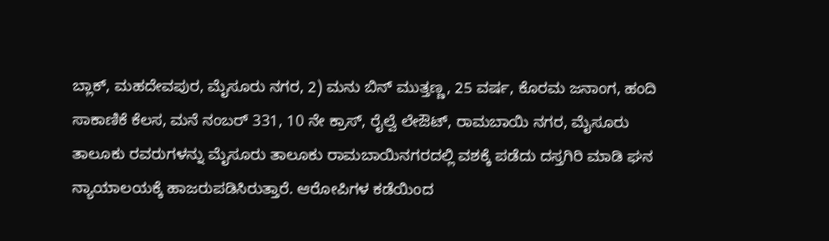ಬ್ಲಾಕ್, ಮಹದೇವಪುರ, ಮೈಸೂರು ನಗರ, 2) ಮನು ಬಿನ್ ಮುತ್ತಣ್ಣ, 25 ವರ್ಷ, ಕೊರಮ ಜನಾಂಗ, ಹಂದಿ ಸಾಕಾಣಿಕೆ ಕೆಲಸ, ಮನೆ ನಂಬರ್ 331, 10 ನೇ ಕ್ರಾಸ್, ರೈಲ್ವೆ ಲೇಔಟ್, ರಾಮಬಾಯಿ ನಗರ, ಮೈಸೂರು ತಾಲೂಕು ರವರುಗಳನ್ನು ಮೈಸೂರು ತಾಲೂಕು ರಾಮಬಾಯಿನಗರದಲ್ಲಿ ವಶಕ್ಕೆ ಪಡೆದು ದಸ್ತಗಿರಿ ಮಾಡಿ ಘನ ನ್ಯಾಯಾಲಯಕ್ಕೆ ಹಾಜರುಪಡಿಸಿರುತ್ತಾರೆ. ಆರೋಪಿಗಳ ಕಡೆಯಿಂದ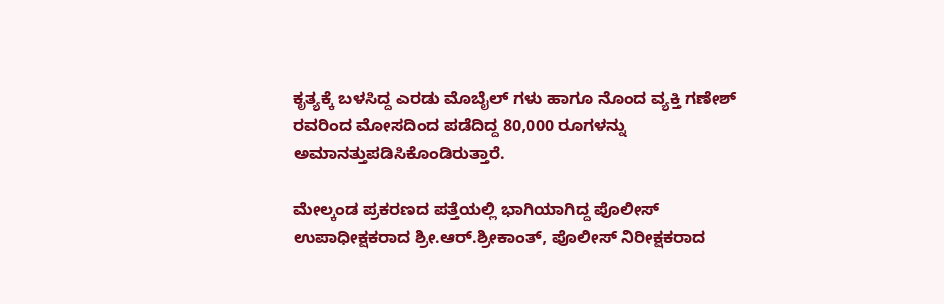ಕೃತ್ಯಕ್ಕೆ ಬಳಸಿದ್ದ ಎರಡು ಮೊಬೈಲ್ ಗಳು ಹಾಗೂ ನೊಂದ ವ್ಯಕ್ತಿ ಗಣೇಶ್ ರವರಿಂದ ಮೋಸದಿಂದ ಪಡೆದಿದ್ದ 80,000 ರೂಗಳನ್ನು ಅಮಾನತ್ತುಪಡಿಸಿಕೊಂಡಿರುತ್ತಾರೆ.

ಮೇಲ್ಕಂಡ ಪ್ರಕರಣದ ಪತ್ತೆಯಲ್ಲಿ ಭಾಗಿಯಾಗಿದ್ದ ಪೊಲೀಸ್ ಉಪಾಧೀಕ್ಷಕರಾದ ಶ್ರೀ.ಆರ್.ಶ್ರೀಕಾಂತ್, ಪೊಲೀಸ್ ನಿರೀಕ್ಷಕರಾದ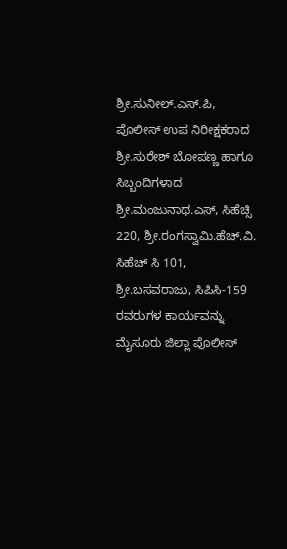ಶ್ರೀ.ಸುನೀಲ್.ಎಸ್.ಪಿ, ಪೊಲೀಸ್ ಉಪ ನಿರೀಕ್ಷಕರಾದ ಶ್ರೀ.ಸುರೇಶ್ ಬೋಪಣ್ಣ ಹಾಗೂ ಸಿಬ್ಬಂದಿಗಳಾದ ಶ್ರೀ.ಮಂಜುನಾಥ.ಎಸ್, ಸಿಹೆಚ್ಸಿ 220, ಶ್ರೀ.ರಂಗಸ್ವಾಮಿ.ಹೆಚ್.ವಿ. ಸಿಹೆಚ್ ಸಿ 101, ಶ್ರೀ.ಬಸವರಾಜು, ಸಿಪಿಸಿ-159 ರವರುಗಳ ಕಾರ್ಯವನ್ನು ಮೈಸೂರು ಜಿಲ್ಲಾ ಪೊಲೀಸ್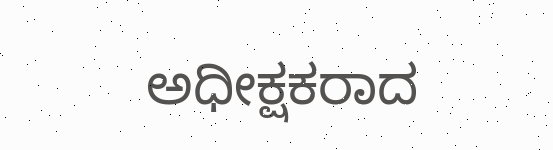ಅಧೀಕ್ಷಕರಾದ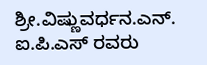ಶ್ರೀ.ವಿಷ್ಣುವರ್ಧನ.ಎನ್. ಐ.ಪಿ.ಎಸ್ ರವರು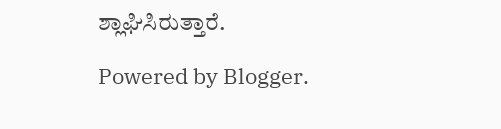ಶ್ಲಾಘಿಸಿರುತ್ತಾರೆ.

Powered by Blogger.